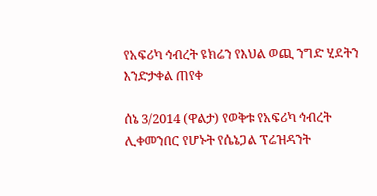የአፍሪካ ኅብረት ዩክሬን የእህል ወጪ ንግድ ሂደትን እንድታቀል ጠየቀ

ሰኔ 3/2014 (ዋልታ) የወቅቱ የአፍሪካ ኅብረት ሊቀመንበር የሆኑት የሴኔጋል ፕሬዝዳንት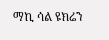ማኪ ሳል ዩክሬን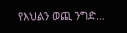የእህልን ወጪ ንግድ…